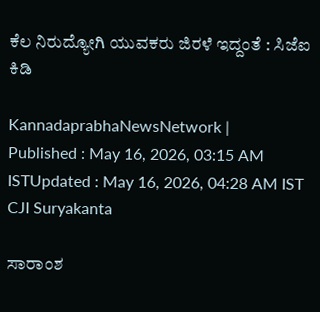ಕೆಲ ನಿರುದ್ಯೋಗಿ ಯುವಕರು ಜಿರಳೆ ಇದ್ದಂತೆ : ಸಿಜೆಐ ಕಿಡಿ

KannadaprabhaNewsNetwork |
Published : May 16, 2026, 03:15 AM ISTUpdated : May 16, 2026, 04:28 AM IST
CJI Suryakanta

ಸಾರಾಂಶ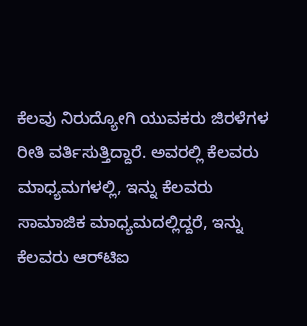ಕೆಲವು ನಿರುದ್ಯೋಗಿ ಯುವಕರು ಜಿರಳೆಗಳ ರೀತಿ ವರ್ತಿಸುತ್ತಿದ್ದಾರೆ. ಅವರಲ್ಲಿ ಕೆಲವರು ಮಾಧ್ಯಮಗಳಲ್ಲಿ, ಇನ್ನು ಕೆಲವರು ಸಾಮಾಜಿಕ ಮಾಧ್ಯಮದಲ್ಲಿದ್ದರೆ, ಇನ್ನು ಕೆಲವರು ಆರ್‌ಟಿಐ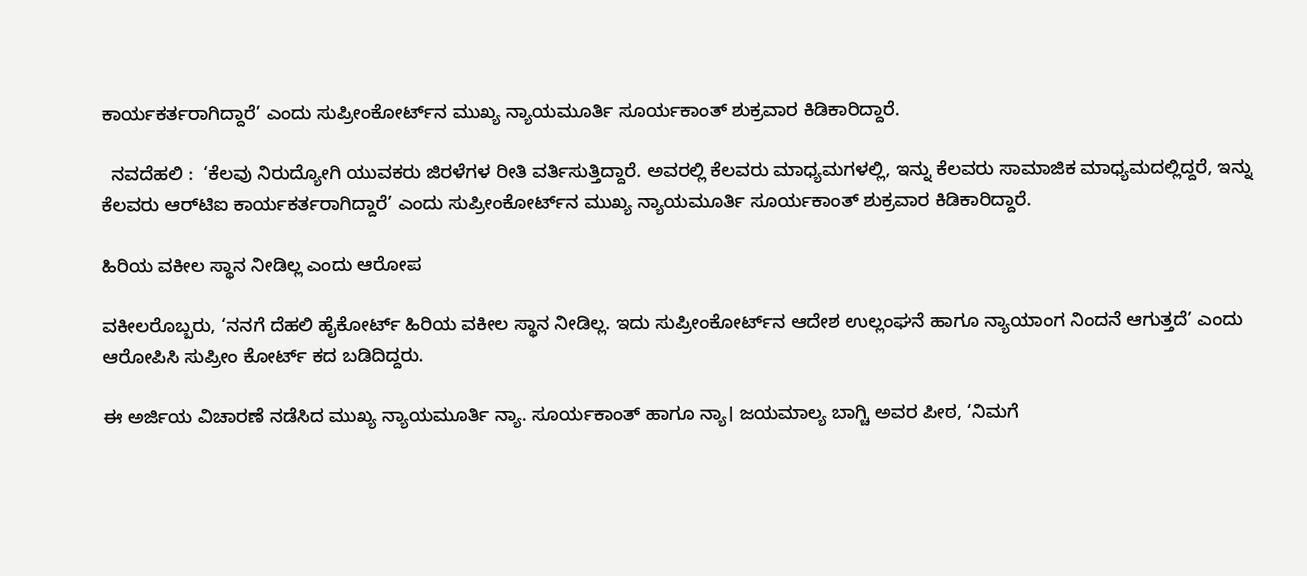ಕಾರ್ಯಕರ್ತರಾಗಿದ್ದಾರೆ’ ಎಂದು ಸುಪ್ರೀಂಕೋರ್ಟ್‌ನ ಮುಖ್ಯ ನ್ಯಾಯಮೂರ್ತಿ ಸೂರ್ಯಕಾಂತ್‌ ಶುಕ್ರವಾರ ಕಿಡಿಕಾರಿದ್ದಾರೆ.

  ನವದೆಹಲಿ :  ‘ಕೆಲವು ನಿರುದ್ಯೋಗಿ ಯುವಕರು ಜಿರಳೆಗಳ ರೀತಿ ವರ್ತಿಸುತ್ತಿದ್ದಾರೆ. ಅವರಲ್ಲಿ ಕೆಲವರು ಮಾಧ್ಯಮಗಳಲ್ಲಿ, ಇನ್ನು ಕೆಲವರು ಸಾಮಾಜಿಕ ಮಾಧ್ಯಮದಲ್ಲಿದ್ದರೆ, ಇನ್ನು ಕೆಲವರು ಆರ್‌ಟಿಐ ಕಾರ್ಯಕರ್ತರಾಗಿದ್ದಾರೆ’ ಎಂದು ಸುಪ್ರೀಂಕೋರ್ಟ್‌ನ ಮುಖ್ಯ ನ್ಯಾಯಮೂರ್ತಿ ಸೂರ್ಯಕಾಂತ್‌ ಶುಕ್ರವಾರ ಕಿಡಿಕಾರಿದ್ದಾರೆ.

ಹಿರಿಯ ವಕೀಲ ಸ್ಥಾನ ನೀಡಿಲ್ಲ ಎಂದು ಆರೋಪ

ವಕೀಲರೊಬ್ಬರು, ‘ನನಗೆ ದೆಹಲಿ ಹೈಕೋರ್ಟ್‌ ಹಿರಿಯ ವಕೀಲ ಸ್ಥಾನ ನೀಡಿಲ್ಲ. ಇದು ಸುಪ್ರೀಂಕೋರ್ಟ್‌ನ ಆದೇಶ ಉಲ್ಲಂಘನೆ ಹಾಗೂ ನ್ಯಾಯಾಂಗ ನಿಂದನೆ ಆಗುತ್ತದೆ’ ಎಂದು ಆರೋಪಿಸಿ ಸುಪ್ರೀಂ ಕೋರ್ಟ್‌ ಕದ ಬಡಿದಿದ್ದರು.

ಈ ಅರ್ಜಿಯ ವಿಚಾರಣೆ ನಡೆಸಿದ ಮುಖ್ಯ ನ್ಯಾಯಮೂರ್ತಿ ನ್ಯಾ. ಸೂರ್ಯಕಾಂತ್‌ ಹಾಗೂ ನ್ಯಾ। ಜಯಮಾಲ್ಯ ಬಾಗ್ಚಿ ಅವರ ಪೀಠ, ‘ನಿಮಗೆ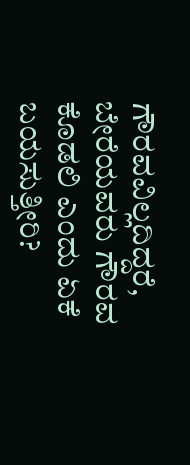ಗೌರವವಿಲ್ಲದಿದ್ದರೆ, ಬೇರೆಯವರು ಗೌರವ ಕೊಡಲಿ ಎಂದು ಏಕೆ ಬಯಸುತ್ತೀರಿ?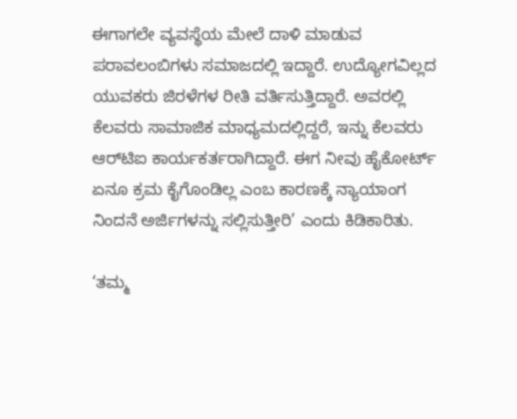ಈಗಾಗಲೇ ವ್ಯವಸ್ಥೆಯ ಮೇಲೆ ದಾಳಿ ಮಾಡುವ ಪರಾವಲಂಬಿಗಳು ಸಮಾಜದಲ್ಲಿ ಇದ್ದಾರೆ. ಉದ್ಯೋಗವಿಲ್ಲದ ಯುವಕರು ಜಿರಳೆಗಳ ರೀತಿ ವರ್ತಿಸುತ್ತಿದ್ದಾರೆ. ಅವರಲ್ಲಿ ಕೆಲವರು ಸಾಮಾಜಿಕ ಮಾಧ್ಯಮದಲ್ಲಿದ್ದರೆ, ಇನ್ನು ಕೆಲವರು ಆರ್‌ಟಿಐ ಕಾರ್ಯಕರ್ತರಾಗಿದ್ದಾರೆ. ಈಗ ನೀವು ಹೈಕೋರ್ಟ್ ಏನೂ ಕ್ರಮ ಕೈಗೊಂಡಿಲ್ಲ ಎಂಬ ಕಾರಣಕ್ಕೆ ನ್ಯಾಯಾಂಗ ನಿಂದನೆ ಅರ್ಜಿಗಳನ್ನು ಸಲ್ಲಿಸುತ್ತೀರಿ’ ಎಂದು ಕಿಡಿಕಾರಿತು.

‘ತಮ್ಮ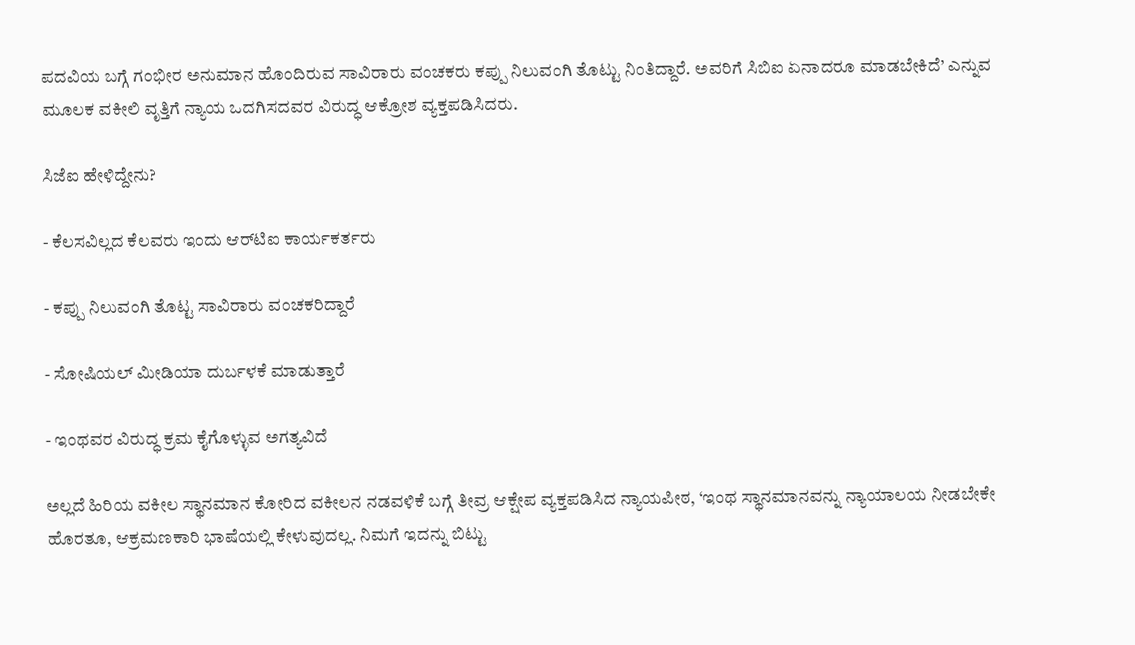ಪದವಿಯ ಬಗ್ಗೆ ಗಂಭೀರ ಅನುಮಾನ ಹೊಂದಿರುವ ಸಾವಿರಾರು ವಂಚಕರು ಕಪ್ಪು ನಿಲುವಂಗಿ ತೊಟ್ಟು ನಿಂತಿದ್ದಾರೆ. ಅವರಿಗೆ ಸಿಬಿಐ ಏನಾದರೂ ಮಾಡಬೇಕಿದೆ’ ಎನ್ನುವ ಮೂಲಕ ವಕೀಲಿ ವೃತ್ತಿಗೆ ನ್ಯಾಯ ಒದಗಿಸದವರ ವಿರುದ್ಧ ಆಕ್ರೋಶ ವ್ಯಕ್ತಪಡಿಸಿದರು.

ಸಿಜೆಐ ಹೇಳಿದ್ದೇನು?

- ಕೆಲಸವಿಲ್ಲದ ಕೆಲವರು ಇಂದು ಆರ್‌ಟಿಐ ಕಾರ್ಯಕರ್ತರು

- ಕಪ್ಪು ನಿಲುವಂಗಿ ತೊಟ್ಟ ಸಾವಿರಾರು ವಂಚಕರಿದ್ದಾರೆ

- ಸೋಷಿಯಲ್‌ ಮೀಡಿಯಾ ದುರ್ಬಳಕೆ ಮಾಡುತ್ತಾರೆ

- ಇಂಥವರ ವಿರುದ್ಧ ಕ್ರಮ ಕೈಗೊಳ್ಳುವ ಅಗತ್ಯವಿದೆ

ಅಲ್ಲದೆ ಹಿರಿಯ ವಕೀಲ ಸ್ಥಾನಮಾನ ಕೋರಿದ ವಕೀಲನ ನಡವಳಿಕೆ ಬಗ್ಗೆ ತೀವ್ರ ಆಕ್ಷೇಪ ವ್ಯಕ್ತಪಡಿಸಿದ ನ್ಯಾಯಪೀಠ, ‘ಇಂಥ ಸ್ಥಾನಮಾನವನ್ನು ನ್ಯಾಯಾಲಯ ನೀಡಬೇಕೇ ಹೊರತೂ, ಆಕ್ರಮಣಕಾರಿ ಭಾಷೆಯಲ್ಲಿ ಕೇಳುವುದಲ್ಲ. ನಿಮಗೆ ಇದನ್ನು ಬಿಟ್ಟು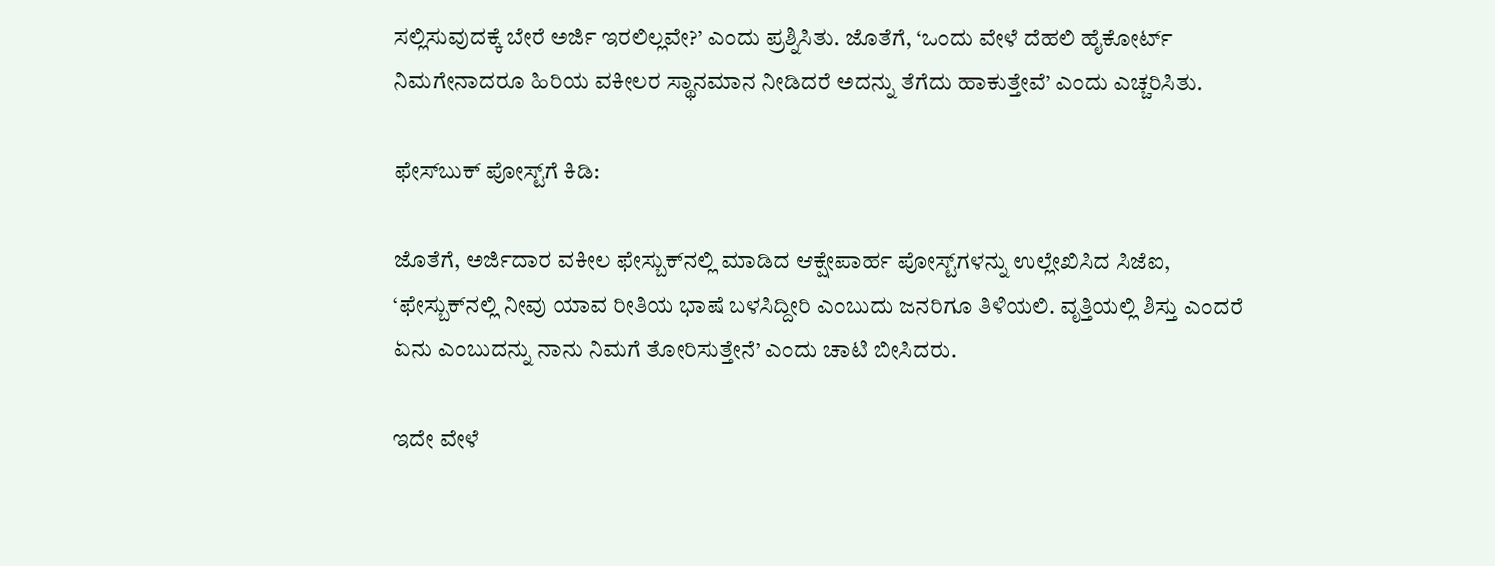ಸಲ್ಲಿಸುವುದಕ್ಕೆ ಬೇರೆ ಅರ್ಜಿ ಇರಲಿಲ್ಲವೇ?’ ಎಂದು ಪ್ರಶ್ನಿಸಿತು. ಜೊತೆಗೆ, ‘ಒಂದು ವೇಳೆ ದೆಹಲಿ ಹೈಕೋರ್ಟ್‌ ನಿಮಗೇನಾದರೂ ಹಿರಿಯ ವಕೀಲರ ಸ್ಥಾನಮಾನ ನೀಡಿದರೆ ಅದನ್ನು ತೆಗೆದು ಹಾಕುತ್ತೇವೆ’ ಎಂದು ಎಚ್ಚರಿಸಿತು.

ಫೇಸ್‌ಬುಕ್‌ ಪೋಸ್ಟ್‌ಗೆ ಕಿಡಿ:

ಜೊತೆಗೆ, ಅರ್ಜಿದಾರ ವಕೀಲ ಫೇಸ್ಬುಕ್‌ನಲ್ಲಿ ಮಾಡಿದ ಆಕ್ಷೇಪಾರ್ಹ ಪೋಸ್ಟ್‌ಗಳನ್ನು ಉಲ್ಲೇಖಿಸಿದ ಸಿಜೆಐ, ‘ಫೇಸ್ಬುಕ್‌ನಲ್ಲಿ ನೀವು ಯಾವ ರೀತಿಯ ಭಾಷೆ ಬಳಸಿದ್ದೀರಿ ಎಂಬುದು ಜನರಿಗೂ ತಿಳಿಯಲಿ. ವೃತ್ತಿಯಲ್ಲಿ ಶಿಸ್ತು ಎಂದರೆ ಏನು ಎಂಬುದನ್ನು ನಾನು ನಿಮಗೆ ತೋರಿಸುತ್ತೇನೆ’ ಎಂದು ಚಾಟಿ ಬೀಸಿದರು.

ಇದೇ ವೇಳೆ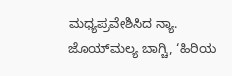ಮಧ್ಯಪ್ರವೇಶಿಸಿದ ನ್ಯಾ. ಜೊಯ್‌ಮಲ್ಯ ಬಾಗ್ಚಿ, ‘ಹಿರಿಯ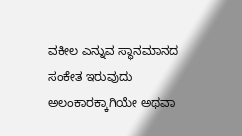ವಕೀಲ ಎನ್ನುವ ಸ್ಥಾನಮಾನದ ಸಂಕೇತ ಇರುವುದು ಅಲಂಕಾರಕ್ಕಾಗಿಯೇ ಅಥವಾ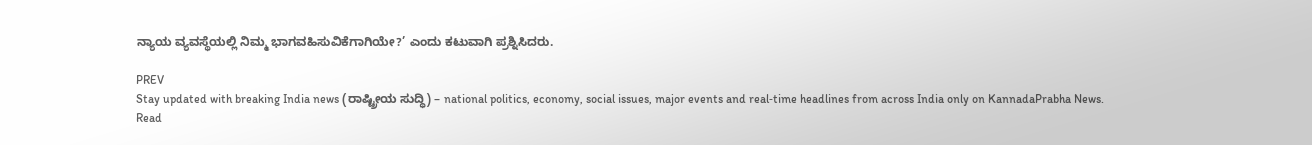ನ್ಯಾಯ ವ್ಯವಸ್ಥೆಯಲ್ಲಿ ನಿಮ್ಮ ಭಾಗವಹಿಸುವಿಕೆಗಾಗಿಯೇ?’ ಎಂದು ಕಟುವಾಗಿ ಪ್ರಶ್ನಿಸಿದರು.

PREV
Stay updated with breaking India news (ರಾಷ್ಟ್ರೀಯ ಸುದ್ಧಿ) – national politics, economy, social issues, major events and real‑time headlines from across India only on KannadaPrabha News.
Read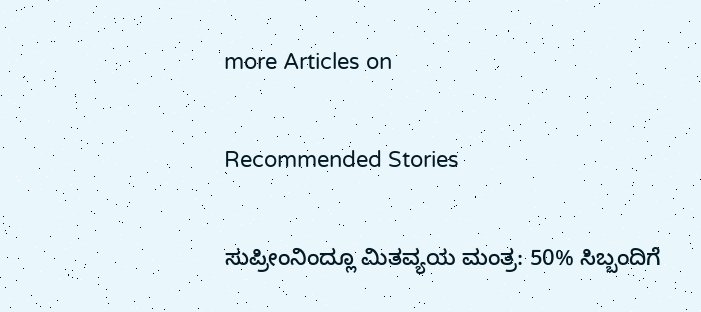more Articles on

Recommended Stories

ಸುಪ್ರೀಂನಿಂದ್ಲೂ ಮಿತವ್ಯಯ ಮಂತ್ರ: 50% ಸಿಬ್ಬಂದಿಗೆ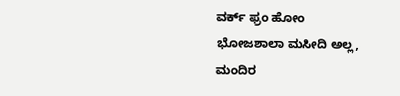ವರ್ಕ್‌ ಫ್ರಂ ಹೋಂ
ಭೋಜಶಾಲಾ ಮಸೀದಿ ಅಲ್ಲ, ಮಂದಿರ